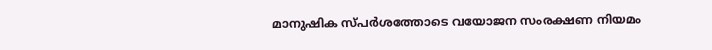മാനുഷിക സ്പര്‍ശത്തോടെ വയോജന സംരക്ഷണ നിയമം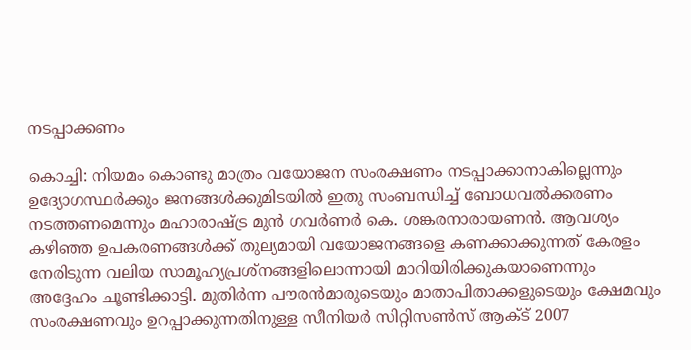നടപ്പാക്കണം

കൊച്ചി: നിയമം കൊണ്ടു മാത്രം വയോജന സംരക്ഷണം നടപ്പാക്കാനാകില്ലെന്നും ഉദ്യോഗസ്ഥര്‍ക്കും ജനങ്ങള്‍ക്കുമിടയില്‍ ഇതു സംബന്ധിച്ച് ബോധവല്‍ക്കരണം നടത്തണമെന്നും മഹാരാഷ്ട്ര മുന്‍ ഗവര്‍ണര്‍ കെ. ശങ്കരനാരായണന്‍. ആവശ്യം കഴിഞ്ഞ ഉപകരണങ്ങള്‍ക്ക് തുല്യമായി വയോജനങ്ങളെ കണക്കാക്കുന്നത് കേരളം നേരിടുന്ന വലിയ സാമൂഹ്യപ്രശ്‌നങ്ങളിലൊന്നായി മാറിയിരിക്കുകയാണെന്നും അദ്ദേഹം ചൂണ്ടിക്കാട്ടി. മുതിര്‍ന്ന പൗരന്‍മാരുടെയും മാതാപിതാക്കളുടെയും ക്ഷേമവും സംരക്ഷണവും ഉറപ്പാക്കുന്നതിനുള്ള സീനിയര്‍ സിറ്റിസണ്‍സ് ആക്ട് 2007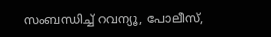സംബന്ധിച്ച് റവന്യൂ, പോലീസ്,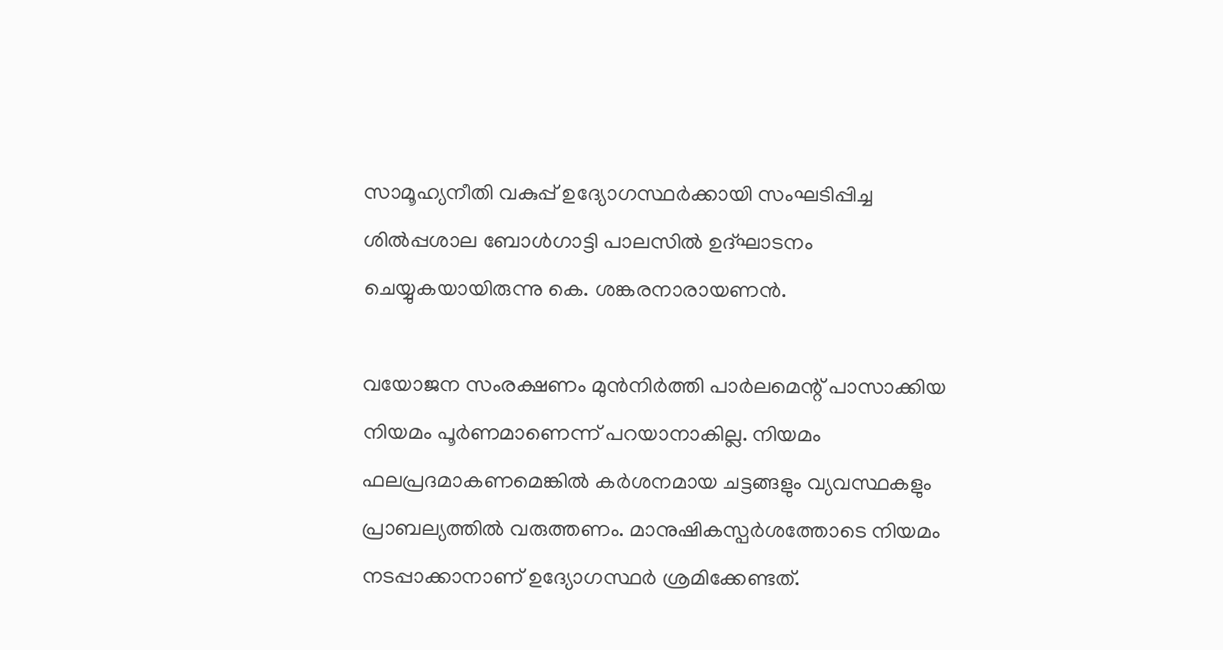സാമൂഹ്യനീതി വകുപ്പ് ഉദ്യോഗസ്ഥര്‍ക്കായി സംഘടിപ്പിച്ച ശില്‍പ്പശാല ബോള്‍ഗാട്ടി പാലസില്‍ ഉദ്ഘാടനം ചെയ്യുകയായിരുന്നു കെ. ശങ്കരനാരായണന്‍.

വയോജന സംരക്ഷണം മുന്‍നിര്‍ത്തി പാര്‍ലമെന്റ് പാസാക്കിയ നിയമം പൂര്‍ണമാണെന്ന് പറയാനാകില്ല. നിയമം ഫലപ്രദമാകണമെങ്കില്‍ കര്‍ശനമായ ചട്ടങ്ങളും വ്യവസ്ഥകളും പ്രാബല്യത്തില്‍ വരുത്തണം. മാനുഷികസ്പര്‍ശത്തോടെ നിയമം നടപ്പാക്കാനാണ് ഉദ്യോഗസ്ഥര്‍ ശ്രമിക്കേണ്ടത്.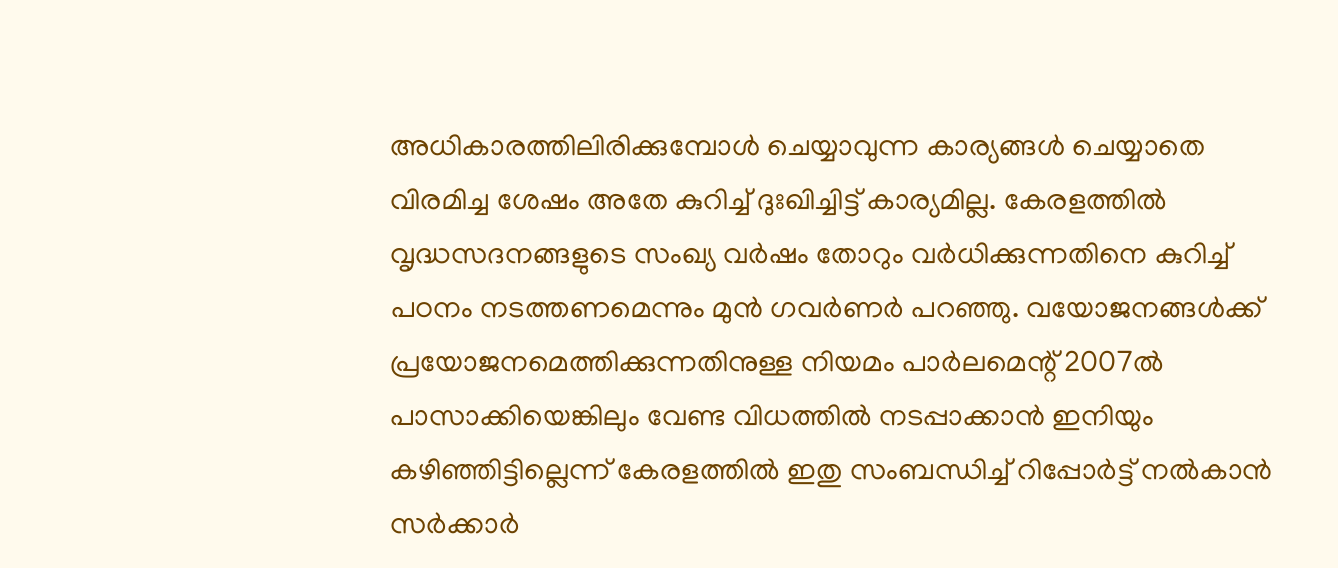അധികാരത്തിലിരിക്കുമ്പോള്‍ ചെയ്യാവുന്ന കാര്യങ്ങള്‍ ചെയ്യാതെ വിരമിച്ച ശേഷം അതേ കുറിച്ച് ദുഃഖിച്ചിട്ട് കാര്യമില്ല. കേരളത്തില്‍ വൃദ്ധസദനങ്ങളുടെ സംഖ്യ വര്‍ഷം തോറും വര്‍ധിക്കുന്നതിനെ കുറിച്ച് പഠനം നടത്തണമെന്നും മുന്‍ ഗവര്‍ണര്‍ പറഞ്ഞു. വയോജനങ്ങള്‍ക്ക് പ്രയോജനമെത്തിക്കുന്നതിനുള്ള നിയമം പാര്‍ലമെന്റ് 2007ല്‍ പാസാക്കിയെങ്കിലും വേണ്ട വിധത്തില്‍ നടപ്പാക്കാന്‍ ഇനിയും കഴിഞ്ഞിട്ടില്ലെന്ന് കേരളത്തില്‍ ഇതു സംബന്ധിച്ച് റിപ്പോര്‍ട്ട് നല്‍കാന്‍ സര്‍ക്കാര്‍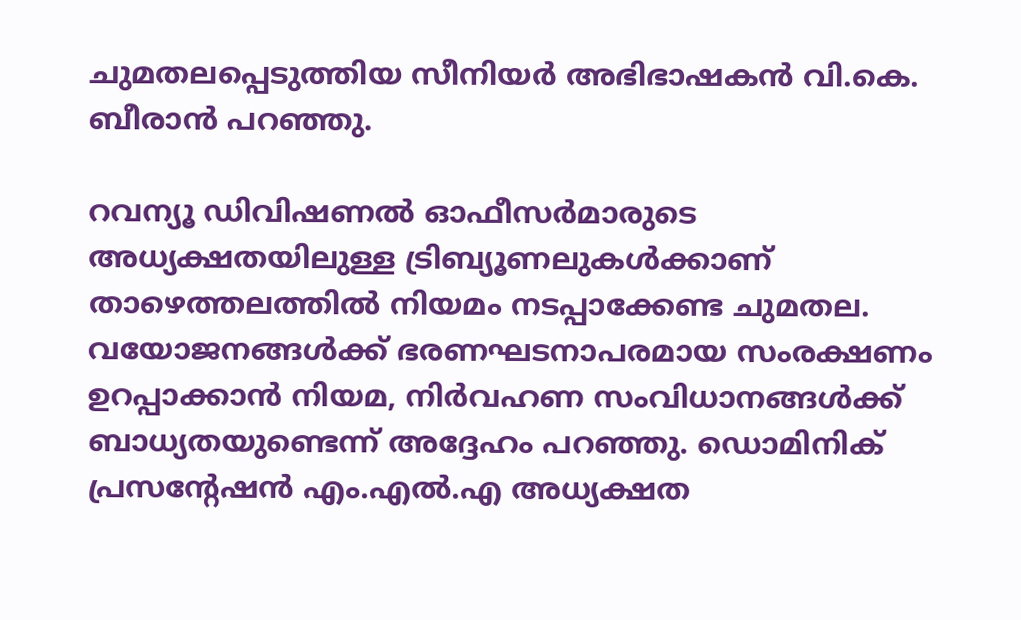ചുമതലപ്പെടുത്തിയ സീനിയര്‍ അഭിഭാഷകന്‍ വി.കെ. ബീരാന്‍ പറഞ്ഞു.

റവന്യൂ ഡിവിഷണല്‍ ഓഫീസര്‍മാരുടെ അധ്യക്ഷതയിലുള്ള ട്രിബ്യൂണലുകള്‍ക്കാണ് താഴെത്തലത്തില്‍ നിയമം നടപ്പാക്കേണ്ട ചുമതല. വയോജനങ്ങള്‍ക്ക് ഭരണഘടനാപരമായ സംരക്ഷണം ഉറപ്പാക്കാന്‍ നിയമ, നിര്‍വഹണ സംവിധാനങ്ങള്‍ക്ക് ബാധ്യതയുണ്ടെന്ന് അദ്ദേഹം പറഞ്ഞു. ഡൊമിനിക് പ്രസന്റേഷന്‍ എം.എല്‍.എ അധ്യക്ഷത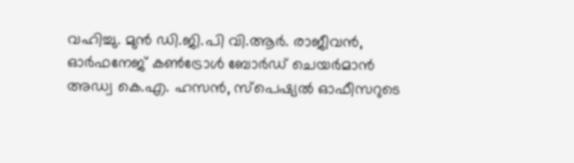വഹിച്ചു. മുന്‍ ഡി.ജി.പി വി.ആര്‍. രാജീവന്‍, ഓര്‍ഫനേജ് കണ്‍ട്രോള്‍ ബോര്‍ഡ് ചെയര്‍മാന്‍ അഡ്വ കെ.എ. ഹസന്‍, സ്‌പെഷ്യല്‍ ഓഫീസറുടെ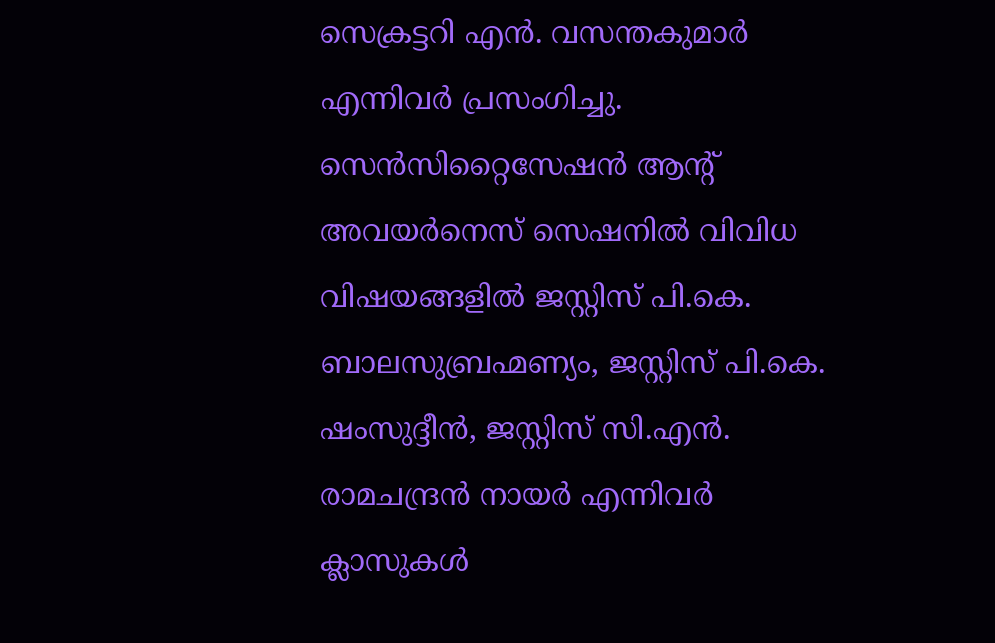സെക്രട്ടറി എന്‍. വസന്തകുമാര്‍ എന്നിവര്‍ പ്രസംഗിച്ചു. സെന്‍സിറ്റൈസേഷന്‍ ആന്റ് അവയര്‍നെസ് സെഷനില്‍ വിവിധ വിഷയങ്ങളില്‍ ജസ്റ്റിസ് പി.കെ. ബാലസുബ്രഹ്മണ്യം, ജസ്റ്റിസ് പി.കെ. ഷംസുദ്ദീന്‍, ജസ്റ്റിസ് സി.എന്‍. രാമചന്ദ്രന്‍ നായര്‍ എന്നിവര്‍ ക്ലാസുകള്‍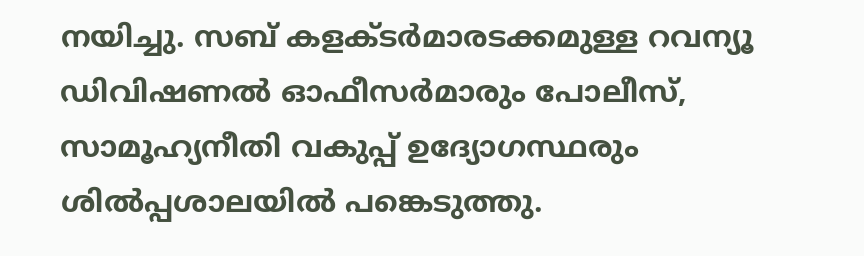നയിച്ചു. സബ് കളക്ടര്‍മാരടക്കമുള്ള റവന്യൂ ഡിവിഷണല്‍ ഓഫീസര്‍മാരും പോലീസ്, സാമൂഹ്യനീതി വകുപ്പ് ഉദ്യോഗസ്ഥരും ശില്‍പ്പശാലയില്‍ പങ്കെടുത്തു.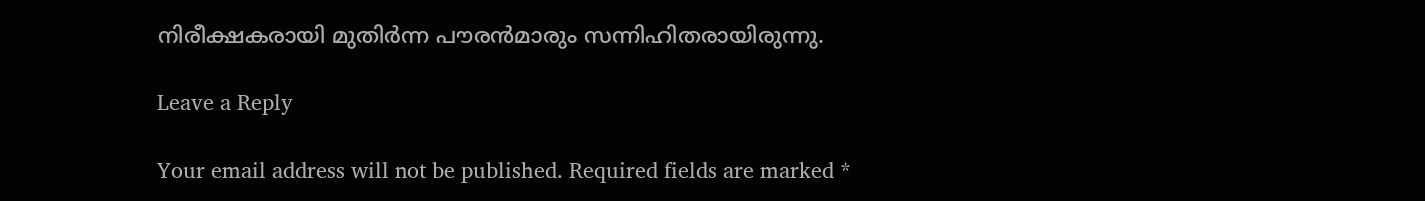നിരീക്ഷകരായി മുതിര്‍ന്ന പൗരന്‍മാരും സന്നിഹിതരായിരുന്നു.

Leave a Reply

Your email address will not be published. Required fields are marked *